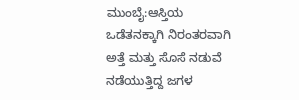ಮುಂಬೈ:ಆಸ್ತಿಯ ಒಡೆತನಕ್ಕಾಗಿ ನಿರಂತರವಾಗಿ ಅತ್ತೆ ಮತ್ತು ಸೊಸೆ ನಡುವೆ ನಡೆಯುತ್ತಿದ್ದ ಜಗಳ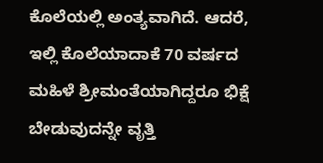ಕೊಲೆಯಲ್ಲಿ ಅಂತ್ಯವಾಗಿದೆ. ಆದರೆ, ಇಲ್ಲಿ ಕೊಲೆಯಾದಾಕೆ 70 ವರ್ಷದ ಮಹಿಳೆ ಶ್ರೀಮಂತೆಯಾಗಿದ್ದರೂ ಭಿಕ್ಷೆ ಬೇಡುವುದನ್ನೇ ವೃತ್ತಿ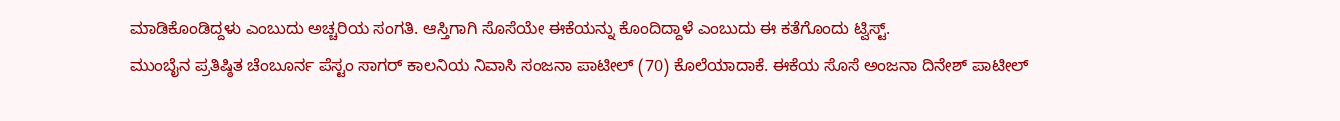ಮಾಡಿಕೊಂಡಿದ್ದಳು ಎಂಬುದು ಅಚ್ಚರಿಯ ಸಂಗತಿ. ಆಸ್ತಿಗಾಗಿ ಸೊಸೆಯೇ ಈಕೆಯನ್ನು ಕೊಂದಿದ್ದಾಳೆ ಎಂಬುದು ಈ ಕತೆಗೊಂದು ಟ್ವಿಸ್ಟ್.
ಮುಂಬೈನ ಪ್ರತಿಷ್ಠಿತ ಚೆಂಬೂರ್ನ ಪೆಸ್ಟಂ ಸಾಗರ್ ಕಾಲನಿಯ ನಿವಾಸಿ ಸಂಜನಾ ಪಾಟೀಲ್ (70) ಕೊಲೆಯಾದಾಕೆ. ಈಕೆಯ ಸೊಸೆ ಅಂಜನಾ ದಿನೇಶ್ ಪಾಟೀಲ್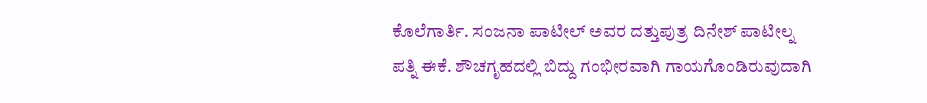ಕೊಲೆಗಾರ್ತಿ. ಸಂಜನಾ ಪಾಟೀಲ್ ಅವರ ದತ್ತುಪುತ್ರ ದಿನೇಶ್ ಪಾಟೀಲ್ನ ಪತ್ನಿ ಈಕೆ. ಶೌಚಗೃಹದಲ್ಲಿ ಬಿದ್ದು ಗಂಭೀರವಾಗಿ ಗಾಯಗೊಂಡಿರುವುದಾಗಿ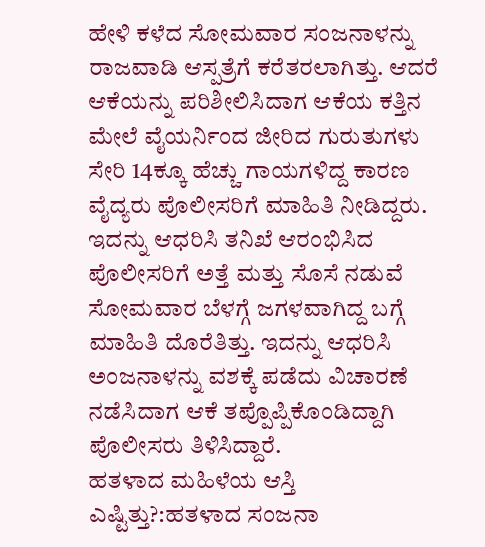ಹೇಳಿ ಕಳೆದ ಸೋಮವಾರ ಸಂಜನಾಳನ್ನು ರಾಜವಾಡಿ ಆಸ್ಪತ್ರೆಗೆ ಕರೆತರಲಾಗಿತ್ತು. ಆದರೆ ಆಕೆಯನ್ನು ಪರಿಶೀಲಿಸಿದಾಗ ಆಕೆಯ ಕತ್ತಿನ ಮೇಲೆ ವೈಯರ್ನಿಂದ ಜೀರಿದ ಗುರುತುಗಳು ಸೇರಿ 14ಕ್ಕೂ ಹೆಚ್ಚು ಗಾಯಗಳಿದ್ದ ಕಾರಣ ವೈದ್ಯರು ಪೊಲೀಸರಿಗೆ ಮಾಹಿತಿ ನೀಡಿದ್ದರು.
ಇದನ್ನು ಆಧರಿಸಿ ತನಿಖೆ ಆರಂಭಿಸಿದ ಪೊಲೀಸರಿಗೆ ಅತ್ತೆ ಮತ್ತು ಸೊಸೆ ನಡುವೆ ಸೋಮವಾರ ಬೆಳಗ್ಗೆ ಜಗಳವಾಗಿದ್ದ ಬಗ್ಗೆ ಮಾಹಿತಿ ದೊರೆತಿತ್ತು. ಇದನ್ನು ಆಧರಿಸಿ ಅಂಜನಾಳನ್ನು ವಶಕ್ಕೆ ಪಡೆದು ವಿಚಾರಣೆ ನಡೆಸಿದಾಗ ಆಕೆ ತಪ್ಪೊಪ್ಪಿಕೊಂಡಿದ್ದಾಗಿ ಪೊಲೀಸರು ತಿಳಿಸಿದ್ದಾರೆ.
ಹತಳಾದ ಮಹಿಳೆಯ ಆಸ್ತಿ ಎಷ್ಟಿತ್ತು?:ಹತಳಾದ ಸಂಜನಾ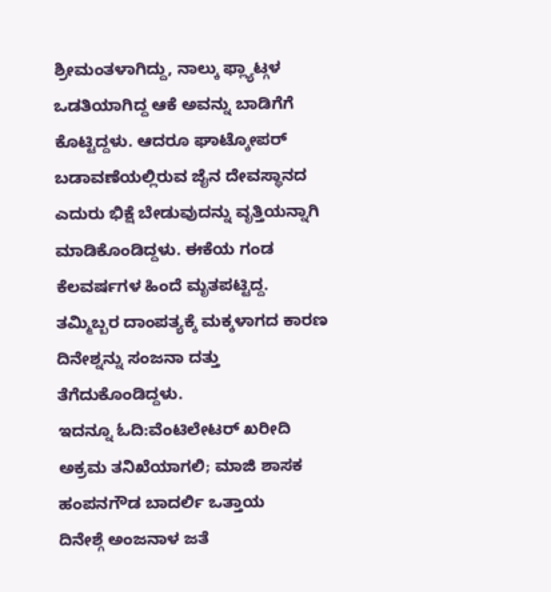ಶ್ರೀಮಂತಳಾಗಿದ್ದು, ನಾಲ್ಕು ಫ್ಲ್ಯಾಟ್ಗಳ ಒಡತಿಯಾಗಿದ್ದ ಆಕೆ ಅವನ್ನು ಬಾಡಿಗೆಗೆ ಕೊಟ್ಟಿದ್ದಳು. ಆದರೂ ಘಾಟ್ಕೋಪರ್ ಬಡಾವಣೆಯಲ್ಲಿರುವ ಜೈನ ದೇವಸ್ಥಾನದ ಎದುರು ಭಿಕ್ಷೆ ಬೇಡುವುದನ್ನು ವೃತ್ತಿಯನ್ನಾಗಿ ಮಾಡಿಕೊಂಡಿದ್ದಳು. ಈಕೆಯ ಗಂಡ ಕೆಲವರ್ಷಗಳ ಹಿಂದೆ ಮೃತಪಟ್ಟಿದ್ದ. ತಮ್ಮಿಬ್ಬರ ದಾಂಪತ್ಯಕ್ಕೆ ಮಕ್ಕಳಾಗದ ಕಾರಣ ದಿನೇಶ್ನನ್ನು ಸಂಜನಾ ದತ್ತು ತೆಗೆದುಕೊಂಡಿದ್ದಳು.
ಇದನ್ನೂ ಓದಿ:ವೆಂಟಿಲೇಟರ್ ಖರೀದಿ ಅಕ್ರಮ ತನಿಖೆಯಾಗಲಿ; ಮಾಜಿ ಶಾಸಕ ಹಂಪನಗೌಡ ಬಾದರ್ಲಿ ಒತ್ತಾಯ
ದಿನೇಶ್ಗೆ ಅಂಜನಾಳ ಜತೆ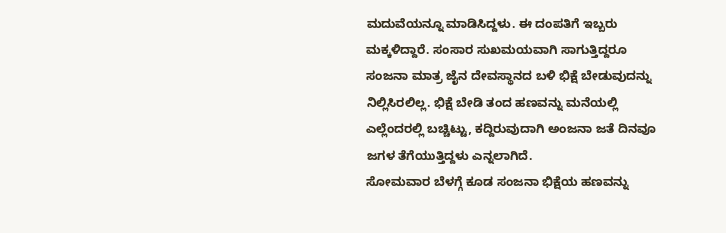ಮದುವೆಯನ್ನೂ ಮಾಡಿಸಿದ್ದಳು. ಈ ದಂಪತಿಗೆ ಇಬ್ಬರು ಮಕ್ಕಳಿದ್ದಾರೆ. ಸಂಸಾರ ಸುಖಮಯವಾಗಿ ಸಾಗುತ್ತಿದ್ದರೂ ಸಂಜನಾ ಮಾತ್ರ ಜೈನ ದೇವಸ್ಥಾನದ ಬಳಿ ಭಿಕ್ಷೆ ಬೇಡುವುದನ್ನು ನಿಲ್ಲಿಸಿರಲಿಲ್ಲ. ಭಿಕ್ಷೆ ಬೇಡಿ ತಂದ ಹಣವನ್ನು ಮನೆಯಲ್ಲಿ ಎಲ್ಲೆಂದರಲ್ಲಿ ಬಚ್ಚಿಟ್ಟು, ಕದ್ದಿರುವುದಾಗಿ ಅಂಜನಾ ಜತೆ ದಿನವೂ ಜಗಳ ತೆಗೆಯುತ್ತಿದ್ದಳು ಎನ್ನಲಾಗಿದೆ.
ಸೋಮವಾರ ಬೆಳಗ್ಗೆ ಕೂಡ ಸಂಜನಾ ಭಿಕ್ಷೆಯ ಹಣವನ್ನು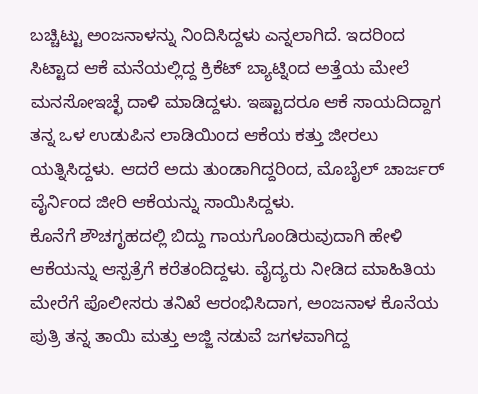ಬಚ್ಚಿಟ್ಟು ಅಂಜನಾಳನ್ನು ನಿಂದಿಸಿದ್ದಳು ಎನ್ನಲಾಗಿದೆ. ಇದರಿಂದ ಸಿಟ್ಟಾದ ಆಕೆ ಮನೆಯಲ್ಲಿದ್ದ ಕ್ರಿಕೆಟ್ ಬ್ಯಾಟ್ನಿಂದ ಅತ್ತೆಯ ಮೇಲೆ ಮನಸೋಇಚ್ಛೆ ದಾಳಿ ಮಾಡಿದ್ದಳು. ಇಷ್ಟಾದರೂ ಆಕೆ ಸಾಯದಿದ್ದಾಗ ತನ್ನ ಒಳ ಉಡುಪಿನ ಲಾಡಿಯಿಂದ ಆಕೆಯ ಕತ್ತು ಜೀರಲು ಯತ್ನಿಸಿದ್ದಳು. ಆದರೆ ಅದು ತುಂಡಾಗಿದ್ದರಿಂದ, ಮೊಬೈಲ್ ಚಾರ್ಜರ್ ವೈರ್ನಿಂದ ಜೀರಿ ಆಕೆಯನ್ನು ಸಾಯಿಸಿದ್ದಳು.
ಕೊನೆಗೆ ಶೌಚಗೃಹದಲ್ಲಿ ಬಿದ್ದು ಗಾಯಗೊಂಡಿರುವುದಾಗಿ ಹೇಳಿ ಆಕೆಯನ್ನು ಆಸ್ಪತ್ರೆಗೆ ಕರೆತಂದಿದ್ದಳು. ವೈದ್ಯರು ನೀಡಿದ ಮಾಹಿತಿಯ ಮೇರೆಗೆ ಪೊಲೀಸರು ತನಿಖೆ ಆರಂಭಿಸಿದಾಗ, ಅಂಜನಾಳ ಕೊನೆಯ ಪುತ್ರಿ ತನ್ನ ತಾಯಿ ಮತ್ತು ಅಜ್ಜಿ ನಡುವೆ ಜಗಳವಾಗಿದ್ದ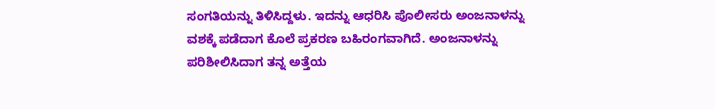ಸಂಗತಿಯನ್ನು ತಿಳಿಸಿದ್ದಳು. ಇದನ್ನು ಆಧರಿಸಿ ಪೊಲೀಸರು ಅಂಜನಾಳನ್ನು ವಶಕ್ಕೆ ಪಡೆದಾಗ ಕೊಲೆ ಪ್ರಕರಣ ಬಹಿರಂಗವಾಗಿದೆ. ಅಂಜನಾಳನ್ನು ಪರಿಶೀಲಿಸಿದಾಗ ತನ್ನ ಅತ್ತೆಯ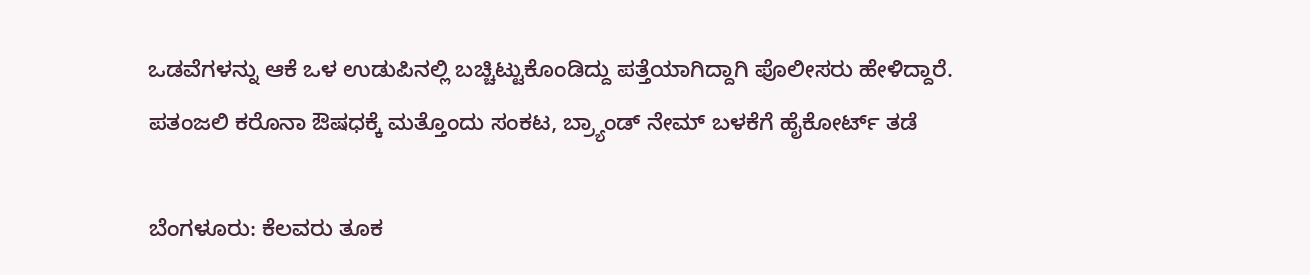ಒಡವೆಗಳನ್ನು ಆಕೆ ಒಳ ಉಡುಪಿನಲ್ಲಿ ಬಚ್ಚಿಟ್ಟುಕೊಂಡಿದ್ದು ಪತ್ತೆಯಾಗಿದ್ದಾಗಿ ಪೊಲೀಸರು ಹೇಳಿದ್ದಾರೆ.
ಪತಂಜಲಿ ಕರೊನಾ ಔಷಧಕ್ಕೆ ಮತ್ತೊಂದು ಸಂಕಟ, ಬ್ರ್ಯಾಂಡ್ ನೇಮ್ ಬಳಕೆಗೆ ಹೈಕೋರ್ಟ್ ತಡೆ

ಬೆಂಗಳೂರು: ಕೆಲವರು ತೂಕ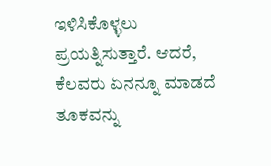ಇಳಿಸಿಕೊಳ್ಳಲು ಪ್ರಯತ್ನಿಸುತ್ತಾರೆ. ಆದರೆ, ಕೆಲವರು ಏನನ್ನೂ ಮಾಡದೆ ತೂಕವನ್ನು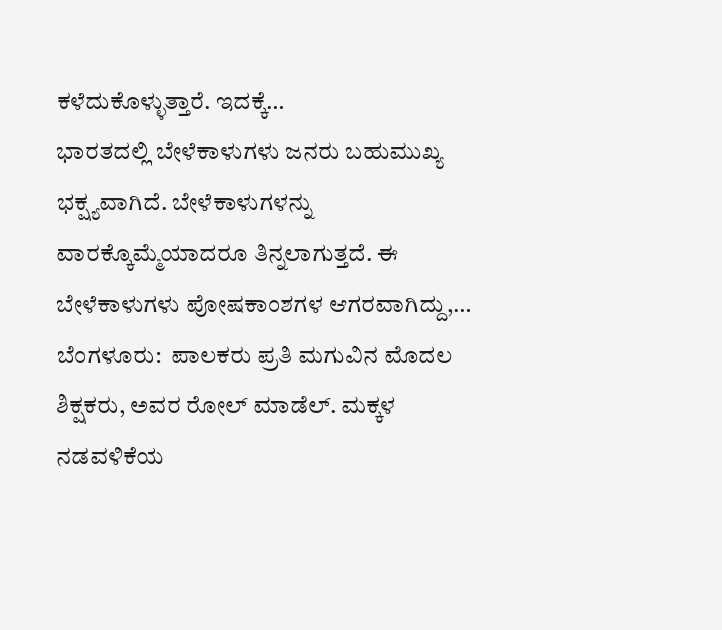ಕಳೆದುಕೊಳ್ಳುತ್ತಾರೆ. ಇದಕ್ಕೆ…
ಭಾರತದಲ್ಲಿ ಬೇಳೆಕಾಳುಗಳು ಜನರು ಬಹುಮುಖ್ಯ ಭಕ್ಷ್ಯವಾಗಿದೆ. ಬೇಳೆಕಾಳುಗಳನ್ನು ವಾರಕ್ಕೊಮ್ಮೆಯಾದರೂ ತಿನ್ನಲಾಗುತ್ತದೆ. ಈ ಬೇಳೆಕಾಳುಗಳು ಪೋಷಕಾಂಶಗಳ ಆಗರವಾಗಿದ್ದು,…
ಬೆಂಗಳೂರು:  ಪಾಲಕರು ಪ್ರತಿ ಮಗುವಿನ ಮೊದಲ ಶಿಕ್ಷಕರು, ಅವರ ರೋಲ್ ಮಾಡೆಲ್. ಮಕ್ಕಳ ನಡವಳಿಕೆಯ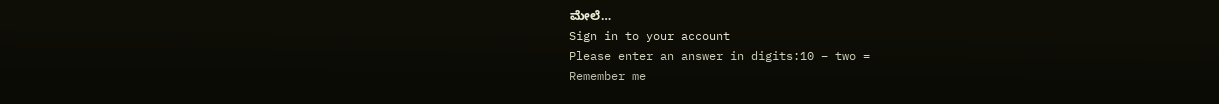ಮೇಲೆ…
Sign in to your account
Please enter an answer in digits:10 − two =
Remember me